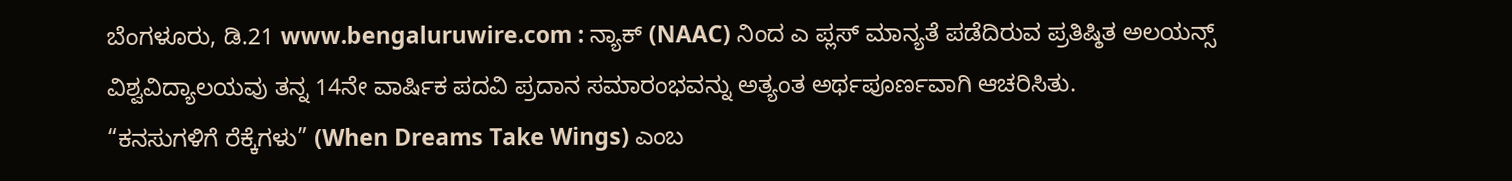ಬೆಂಗಳೂರು, ಡಿ.21 www.bengaluruwire.com : ನ್ಯಾಕ್ (NAAC) ನಿಂದ ಎ ಪ್ಲಸ್ ಮಾನ್ಯತೆ ಪಡೆದಿರುವ ಪ್ರತಿಷ್ಠಿತ ಅಲಯನ್ಸ್ ವಿಶ್ವವಿದ್ಯಾಲಯವು ತನ್ನ 14ನೇ ವಾರ್ಷಿಕ ಪದವಿ ಪ್ರದಾನ ಸಮಾರಂಭವನ್ನು ಅತ್ಯಂತ ಅರ್ಥಪೂರ್ಣವಾಗಿ ಆಚರಿಸಿತು.
“ಕನಸುಗಳಿಗೆ ರೆಕ್ಕೆಗಳು” (When Dreams Take Wings) ಎಂಬ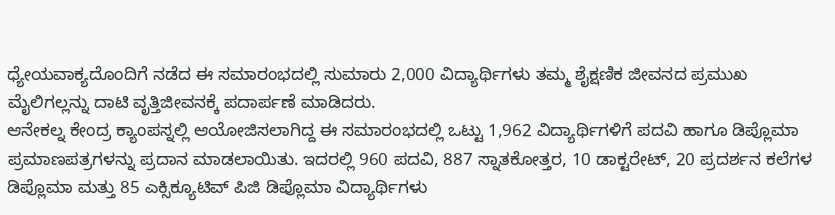ಧ್ಯೇಯವಾಕ್ಯದೊಂದಿಗೆ ನಡೆದ ಈ ಸಮಾರಂಭದಲ್ಲಿ ಸುಮಾರು 2,000 ವಿದ್ಯಾರ್ಥಿಗಳು ತಮ್ಮ ಶೈಕ್ಷಣಿಕ ಜೀವನದ ಪ್ರಮುಖ ಮೈಲಿಗಲ್ಲನ್ನು ದಾಟಿ ವೃತ್ತಿಜೀವನಕ್ಕೆ ಪದಾರ್ಪಣೆ ಮಾಡಿದರು.
ಆನೇಕಲ್ನ ಕೇಂದ್ರ ಕ್ಯಾಂಪಸ್ನಲ್ಲಿ ಆಯೋಜಿಸಲಾಗಿದ್ದ ಈ ಸಮಾರಂಭದಲ್ಲಿ ಒಟ್ಟು 1,962 ವಿದ್ಯಾರ್ಥಿಗಳಿಗೆ ಪದವಿ ಹಾಗೂ ಡಿಪ್ಲೊಮಾ ಪ್ರಮಾಣಪತ್ರಗಳನ್ನು ಪ್ರದಾನ ಮಾಡಲಾಯಿತು. ಇದರಲ್ಲಿ 960 ಪದವಿ, 887 ಸ್ನಾತಕೋತ್ತರ, 10 ಡಾಕ್ಟರೇಟ್, 20 ಪ್ರದರ್ಶನ ಕಲೆಗಳ ಡಿಪ್ಲೊಮಾ ಮತ್ತು 85 ಎಕ್ಸಿಕ್ಯೂಟಿವ್ ಪಿಜಿ ಡಿಪ್ಲೊಮಾ ವಿದ್ಯಾರ್ಥಿಗಳು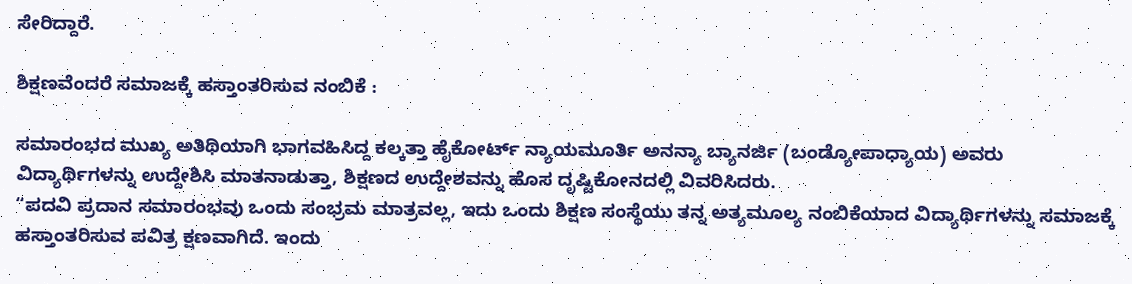ಸೇರಿದ್ದಾರೆ.

ಶಿಕ್ಷಣವೆಂದರೆ ಸಮಾಜಕ್ಕೆ ಹಸ್ತಾಂತರಿಸುವ ನಂಬಿಕೆ :

ಸಮಾರಂಭದ ಮುಖ್ಯ ಅತಿಥಿಯಾಗಿ ಭಾಗವಹಿಸಿದ್ದ ಕಲ್ಕತ್ತಾ ಹೈಕೋರ್ಟ್ ನ್ಯಾಯಮೂರ್ತಿ ಅನನ್ಯಾ ಬ್ಯಾನರ್ಜಿ (ಬಂಡ್ಯೋಪಾಧ್ಯಾಯ) ಅವರು ವಿದ್ಯಾರ್ಥಿಗಳನ್ನು ಉದ್ದೇಶಿಸಿ ಮಾತನಾಡುತ್ತಾ, ಶಿಕ್ಷಣದ ಉದ್ದೇಶವನ್ನು ಹೊಸ ದೃಷ್ಟಿಕೋನದಲ್ಲಿ ವಿವರಿಸಿದರು.
“ಪದವಿ ಪ್ರದಾನ ಸಮಾರಂಭವು ಒಂದು ಸಂಭ್ರಮ ಮಾತ್ರವಲ್ಲ, ಇದು ಒಂದು ಶಿಕ್ಷಣ ಸಂಸ್ಥೆಯು ತನ್ನ ಅತ್ಯಮೂಲ್ಯ ನಂಬಿಕೆಯಾದ ವಿದ್ಯಾರ್ಥಿಗಳನ್ನು ಸಮಾಜಕ್ಕೆ ಹಸ್ತಾಂತರಿಸುವ ಪವಿತ್ರ ಕ್ಷಣವಾಗಿದೆ. ಇಂದು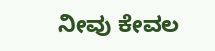ನೀವು ಕೇವಲ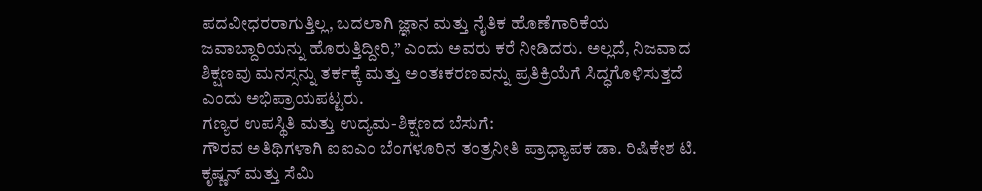ಪದವೀಧರರಾಗುತ್ತಿಲ್ಲ, ಬದಲಾಗಿ ಜ್ಞಾನ ಮತ್ತು ನೈತಿಕ ಹೊಣೆಗಾರಿಕೆಯ ಜವಾಬ್ದಾರಿಯನ್ನು ಹೊರುತ್ತಿದ್ದೀರಿ,” ಎಂದು ಅವರು ಕರೆ ನೀಡಿದರು. ಅಲ್ಲದೆ, ನಿಜವಾದ ಶಿಕ್ಷಣವು ಮನಸ್ಸನ್ನು ತರ್ಕಕ್ಕೆ ಮತ್ತು ಅಂತಃಕರಣವನ್ನು ಪ್ರತಿಕ್ರಿಯೆಗೆ ಸಿದ್ಧಗೊಳಿಸುತ್ತದೆ ಎಂದು ಅಭಿಪ್ರಾಯಪಟ್ಟರು.
ಗಣ್ಯರ ಉಪಸ್ಥಿತಿ ಮತ್ತು ಉದ್ಯಮ-ಶಿಕ್ಷಣದ ಬೆಸುಗೆ:
ಗೌರವ ಅತಿಥಿಗಳಾಗಿ ಐಐಎಂ ಬೆಂಗಳೂರಿನ ತಂತ್ರನೀತಿ ಪ್ರಾಧ್ಯಾಪಕ ಡಾ. ರಿಷಿಕೇಶ ಟಿ. ಕೃಷ್ಣನ್ ಮತ್ತು ಸೆಮಿ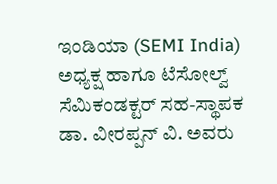ಇಂಡಿಯಾ (SEMI India) ಅಧ್ಯಕ್ಷ ಹಾಗೂ ಟೆಸೋಲ್ವ್ ಸೆಮಿಕಂಡಕ್ಟರ್ ಸಹ-ಸ್ಥಾಪಕ ಡಾ. ವೀರಪ್ಪನ್ ವಿ. ಅವರು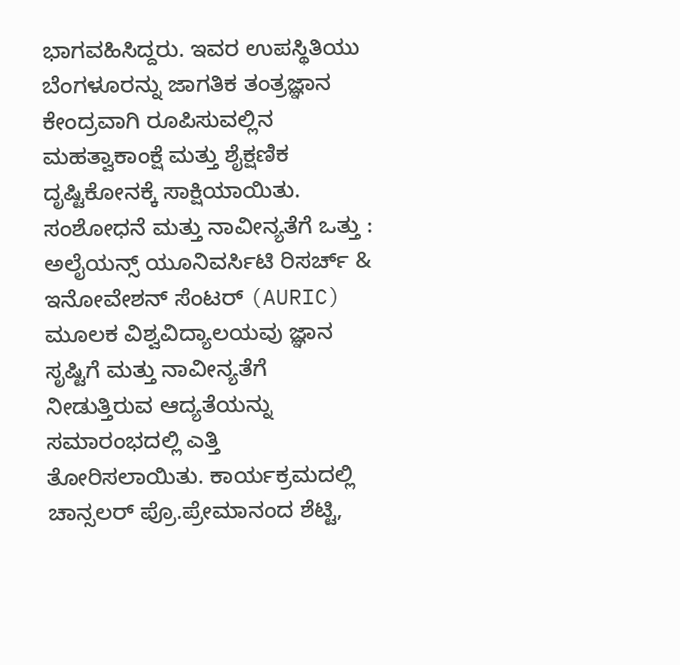ಭಾಗವಹಿಸಿದ್ದರು. ಇವರ ಉಪಸ್ಥಿತಿಯು ಬೆಂಗಳೂರನ್ನು ಜಾಗತಿಕ ತಂತ್ರಜ್ಞಾನ ಕೇಂದ್ರವಾಗಿ ರೂಪಿಸುವಲ್ಲಿನ ಮಹತ್ವಾಕಾಂಕ್ಷೆ ಮತ್ತು ಶೈಕ್ಷಣಿಕ ದೃಷ್ಟಿಕೋನಕ್ಕೆ ಸಾಕ್ಷಿಯಾಯಿತು.
ಸಂಶೋಧನೆ ಮತ್ತು ನಾವೀನ್ಯತೆಗೆ ಒತ್ತು :
ಅಲೈಯನ್ಸ್ ಯೂನಿವರ್ಸಿಟಿ ರಿಸರ್ಚ್ & ಇನೋವೇಶನ್ ಸೆಂಟರ್ (AURIC) ಮೂಲಕ ವಿಶ್ವವಿದ್ಯಾಲಯವು ಜ್ಞಾನ ಸೃಷ್ಟಿಗೆ ಮತ್ತು ನಾವೀನ್ಯತೆಗೆ ನೀಡುತ್ತಿರುವ ಆದ್ಯತೆಯನ್ನು ಸಮಾರಂಭದಲ್ಲಿ ಎತ್ತಿ ತೋರಿಸಲಾಯಿತು. ಕಾರ್ಯಕ್ರಮದಲ್ಲಿ ಚಾನ್ಸಲರ್ ಪ್ರೊ.ಪ್ರೇಮಾನಂದ ಶೆಟ್ಟಿ,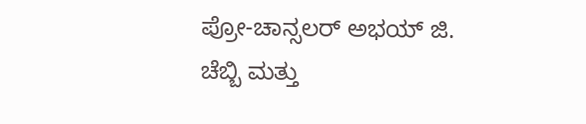ಪ್ರೋ-ಚಾನ್ಸಲರ್ ಅಭಯ್ ಜಿ. ಚೆಬ್ಬಿ ಮತ್ತು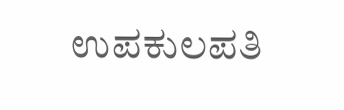ಉಪಕುಲಪತಿ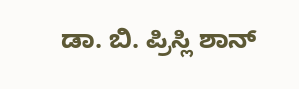ಡಾ. ಬಿ. ಪ್ರಿಸ್ಲಿ ಶಾನ್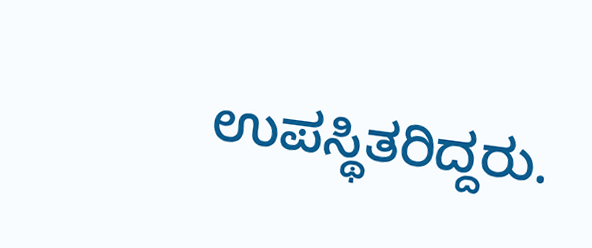ಉಪಸ್ಥಿತರಿದ್ದರು.